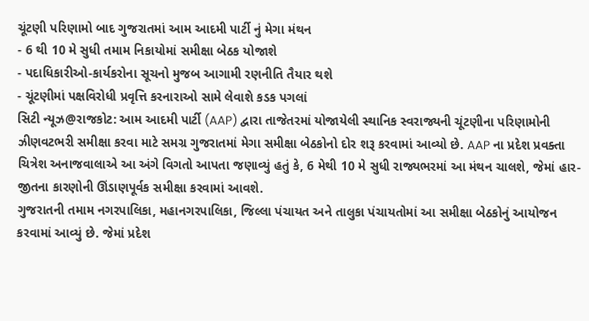ચૂંટણી પરિણામો બાદ ગુજરાતમાં આમ આદમી પાર્ટી નું મેગા મંથન
- 6 થી 10 મે સુધી તમામ નિકાયોમાં સમીક્ષા બેઠક યોજાશે
- પદાધિકારીઓ-કાર્યકરોના સૂચનો મુજબ આગામી રણનીતિ તૈયાર થશે
- ચૂંટણીમાં પક્ષવિરોધી પ્રવૃત્તિ કરનારાઓ સામે લેવાશે કડક પગલાં
સિટી ન્યૂઝ@રાજકોટ: આમ આદમી પાર્ટી (AAP) દ્વારા તાજેતરમાં યોજાયેલી સ્થાનિક સ્વરાજ્યની ચૂંટણીના પરિણામોની ઝીણવટભરી સમીક્ષા કરવા માટે સમગ્ર ગુજરાતમાં મેગા સમીક્ષા બેઠકોનો દોર શરૂ કરવામાં આવ્યો છે. AAP ના પ્રદેશ પ્રવક્તા ચિત્રેશ અનાજવાલાએ આ અંગે વિગતો આપતા જણાવ્યું હતું કે, 6 મેથી 10 મે સુધી રાજ્યભરમાં આ મંથન ચાલશે, જેમાં હાર-જીતના કારણોની ઊંડાણપૂર્વક સમીક્ષા કરવામાં આવશે.
ગુજરાતની તમામ નગરપાલિકા, મહાનગરપાલિકા, જિલ્લા પંચાયત અને તાલુકા પંચાયતોમાં આ સમીક્ષા બેઠકોનું આયોજન કરવામાં આવ્યું છે. જેમાં પ્રદેશ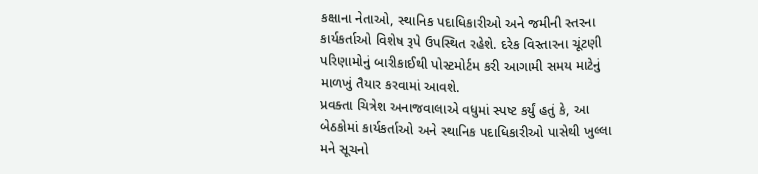કક્ષાના નેતાઓ, સ્થાનિક પદાધિકારીઓ અને જમીની સ્તરના કાર્યકર્તાઓ વિશેષ રૂપે ઉપસ્થિત રહેશે. દરેક વિસ્તારના ચૂંટણી પરિણામોનું બારીકાઈથી પોસ્ટમોર્ટમ કરી આગામી સમય માટેનું માળખું તૈયાર કરવામાં આવશે.
પ્રવક્તા ચિત્રેશ અનાજવાલાએ વધુમાં સ્પષ્ટ કર્યું હતું કે, આ બેઠકોમાં કાર્યકર્તાઓ અને સ્થાનિક પદાધિકારીઓ પાસેથી ખુલ્લા મને સૂચનો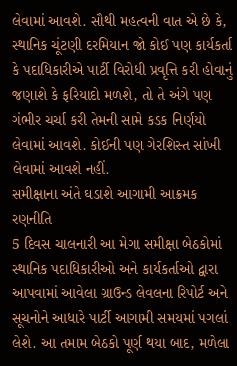લેવામાં આવશે. સૌથી મહત્વની વાત એ છે કે, સ્થાનિક ચૂંટણી દરમિયાન જો કોઈ પણ કાર્યકર્તા કે પદાધિકારીએ પાર્ટી વિરોધી પ્રવૃત્તિ કરી હોવાનું જણાશે કે ફરિયાદો મળશે, તો તે અંગે પણ ગંભીર ચર્ચા કરી તેમની સામે કડક નિર્ણયો લેવામાં આવશે. કોઈની પણ ગેરશિસ્ત સાંખી લેવામાં આવશે નહીં.
સમીક્ષાના અંતે ઘડાશે આગામી આક્રમક રણનીતિ
5 દિવસ ચાલનારી આ મેગા સમીક્ષા બેઠકોમાં સ્થાનિક પદાધિકારીઓ અને કાર્યકર્તાઓ દ્વારા આપવામાં આવેલા ગ્રાઉન્ડ લેવલના રિપોર્ટ અને સૂચનોને આધારે પાર્ટી આગામી સમયમાં પગલાં લેશે. આ તમામ બેઠકો પૂર્ણ થયા બાદ, મળેલા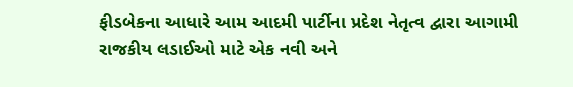ફીડબેકના આધારે આમ આદમી પાર્ટીના પ્રદેશ નેતૃત્વ દ્વારા આગામી રાજકીય લડાઈઓ માટે એક નવી અને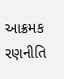આક્રમક રણનીતિ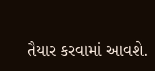તૈયાર કરવામાં આવશે.